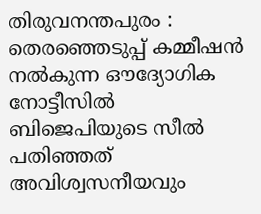തിരുവനന്തപുരം : തെരഞ്ഞെടുപ്പ് കമ്മീഷൻ നൽകുന്ന ഔദ്യോഗിക നോട്ടീസിൽ ബിജെപിയുടെ സീൽ പതിഞ്ഞത് അവിശ്വസനീയവും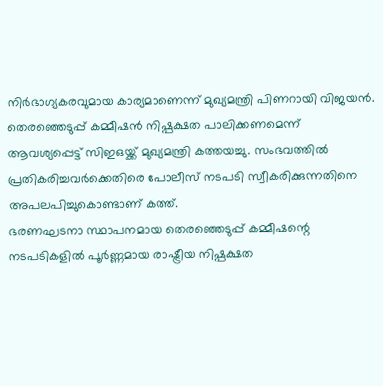നിർഭാഗ്യകരവുമായ കാര്യമാണെന്ന് മുഖ്യമന്ത്രി പിണറായി വിജയൻ. തെരഞ്ഞെടുപ്പ് കമ്മീഷൻ നിഷ്പക്ഷത പാലിക്കണമെന്ന് ആവശ്യപ്പെട്ട് സിഇഒയ്ക്ക് മുഖ്യമന്ത്രി കത്തയച്ചു. സംഭവത്തിൽ പ്രതികരിച്ചവർക്കെതിരെ പോലീസ് നടപടി സ്വീകരിക്കുന്നതിനെ അപലപിച്ചുകൊണ്ടാണ് കത്ത്.
ഭരണഘടനാ സ്ഥാപനമായ തെരഞ്ഞെടുപ്പ് കമ്മീഷന്റെ നടപടികളിൽ പൂർണ്ണമായ രാഷ്ട്രീയ നിഷ്പക്ഷത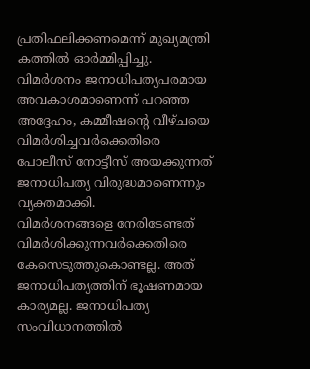പ്രതിഫലിക്കണമെന്ന് മുഖ്യമന്ത്രി കത്തിൽ ഓർമ്മിപ്പിച്ചു. വിമർശനം ജനാധിപത്യപരമായ അവകാശമാണെന്ന് പറഞ്ഞ അദ്ദേഹം, കമ്മീഷന്റെ വീഴ്ചയെ വിമർശിച്ചവർക്കെതിരെ പോലീസ് നോട്ടീസ് അയക്കുന്നത് ജനാധിപത്യ വിരുദ്ധമാണെന്നും വ്യക്തമാക്കി.
വിമർശനങ്ങളെ നേരിടേണ്ടത് വിമർശിക്കുന്നവർക്കെതിരെ കേസെടുത്തുകൊണ്ടല്ല. അത് ജനാധിപത്യത്തിന് ഭൂഷണമായ കാര്യമല്ല. ജനാധിപത്യ സംവിധാനത്തിൽ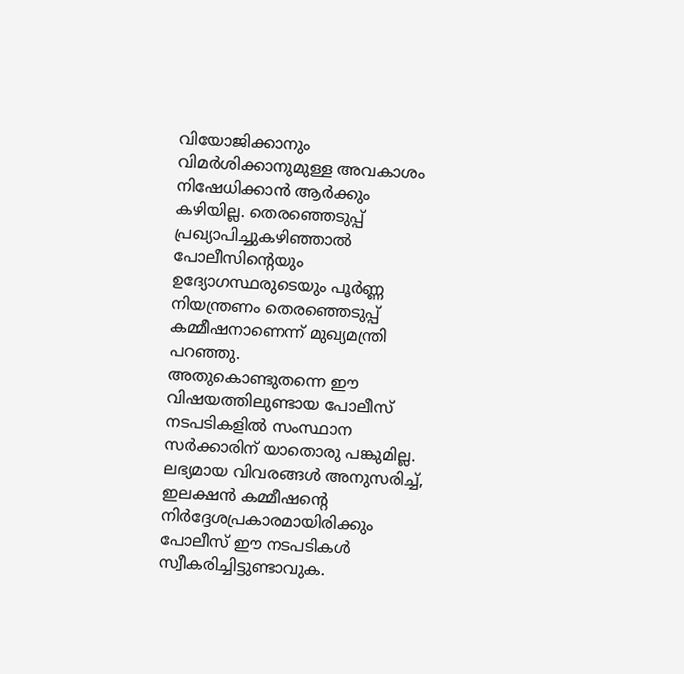വിയോജിക്കാനും വിമർശിക്കാനുമുള്ള അവകാശം നിഷേധിക്കാൻ ആർക്കും കഴിയില്ല. തെരഞ്ഞെടുപ്പ് പ്രഖ്യാപിച്ചുകഴിഞ്ഞാൽ പോലീസിന്റെയും ഉദ്യോഗസ്ഥരുടെയും പൂർണ്ണ നിയന്ത്രണം തെരഞ്ഞെടുപ്പ് കമ്മീഷനാണെന്ന് മുഖ്യമന്ത്രി പറഞ്ഞു.
അതുകൊണ്ടുതന്നെ ഈ വിഷയത്തിലുണ്ടായ പോലീസ് നടപടികളിൽ സംസ്ഥാന സർക്കാരിന് യാതൊരു പങ്കുമില്ല. ലഭ്യമായ വിവരങ്ങൾ അനുസരിച്ച്, ഇലക്ഷൻ കമ്മീഷൻ്റെ നിർദ്ദേശപ്രകാരമായിരിക്കും പോലീസ് ഈ നടപടികൾ സ്വീകരിച്ചിട്ടുണ്ടാവുക.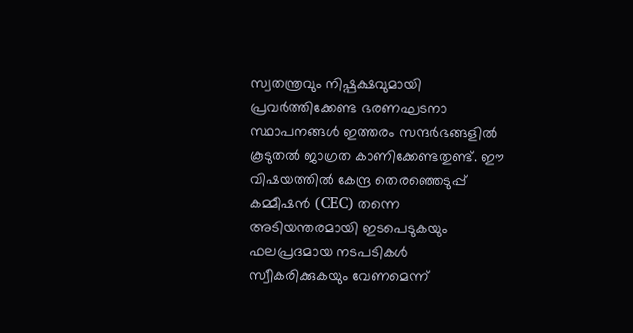സ്വതന്ത്രവും നിഷ്പക്ഷവുമായി പ്രവർത്തിക്കേണ്ട ഭരണഘടനാ സ്ഥാപനങ്ങൾ ഇത്തരം സന്ദർഭങ്ങളിൽ കൂടുതൽ ജാഗ്രത കാണിക്കേണ്ടതുണ്ട്. ഈ വിഷയത്തിൽ കേന്ദ്ര തെരഞ്ഞെടുപ്പ് കമ്മീഷൻ (CEC) തന്നെ അടിയന്തരമായി ഇടപെടുകയും ഫലപ്രദമായ നടപടികൾ സ്വീകരിക്കുകയും വേണമെന്ന്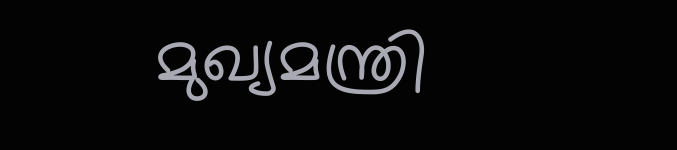മുഖ്യമന്ത്രി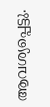ആവശ്യപ്പെട്ടു.